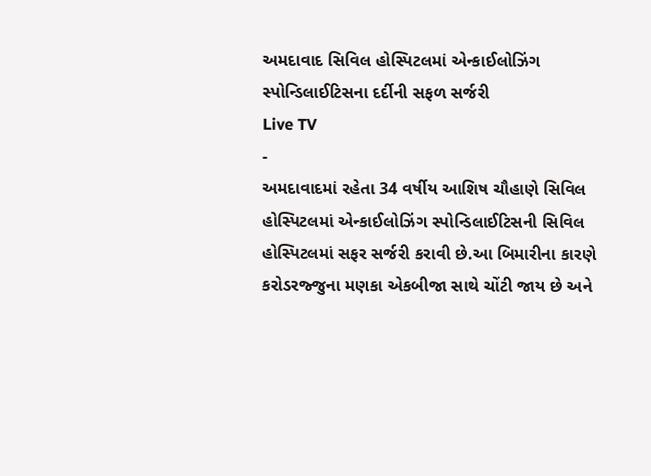અમદાવાદ સિવિલ હોસ્પિટલમાં એન્કાઈલોઝિંગ સ્પોન્ડિલાઈટિસના દર્દીની સફળ સર્જરી
Live TV
-
અમદાવાદમાં રહેતા 34 વર્ષીય આશિષ ચૌહાણે સિવિલ હોસ્પિટલમાં એન્કાઈલોઝિંગ સ્પોન્ડિલાઈટિસની સિવિલ હોસ્પિટલમાં સફર સર્જરી કરાવી છે.આ બિમારીના કારણે કરોડરજ્જુના મણકા એકબીજા સાથે ચોંટી જાય છે અને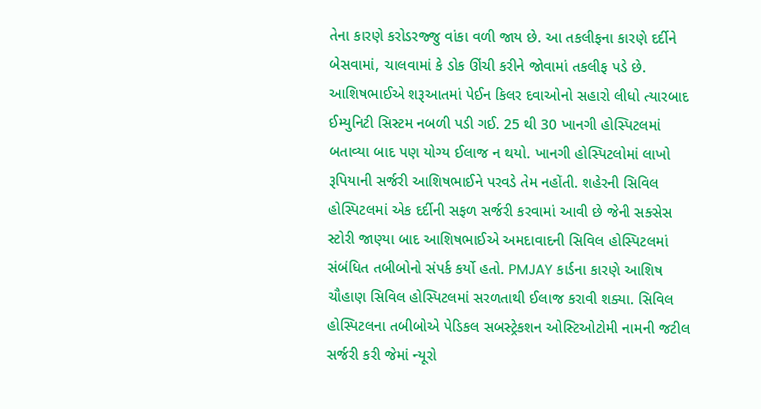તેના કારણે કરોડરજ્જુ વાંકા વળી જાય છે. આ તકલીફના કારણે દર્દીને બેસવામાં, ચાલવામાં કે ડોક ઊંચી કરીને જોવામાં તકલીફ પડે છે. આશિષભાઈએ શરૂઆતમાં પેઈન કિલર દવાઓનો સહારો લીધો ત્યારબાદ ઈમ્યુનિટી સિસ્ટમ નબળી પડી ગઈ. 25 થી 30 ખાનગી હોસ્પિટલમાં બતાવ્યા બાદ પણ યોગ્ય ઈલાજ ન થયો. ખાનગી હોસ્પિટલોમાં લાખો રૂપિયાની સર્જરી આશિષભાઈને પરવડે તેમ નહોંતી. શહેરની સિવિલ હોસ્પિટલમાં એક દર્દીની સફળ સર્જરી કરવામાં આવી છે જેની સક્સેસ સ્ટોરી જાણ્યા બાદ આશિષભાઈએ અમદાવાદની સિવિલ હોસ્પિટલમાં સંબંધિત તબીબોનો સંપર્ક કર્યો હતો. PMJAY કાર્ડના કારણે આશિષ ચૌહાણ સિવિલ હોસ્પિટલમાં સરળતાથી ઈલાજ કરાવી શક્યા. સિવિલ હોસ્પિટલના તબીબોએ પેડિકલ સબસ્ટ્રેકશન ઓસ્ટિઓટોમી નામની જટીલ સર્જરી કરી જેમાં ન્યૂરો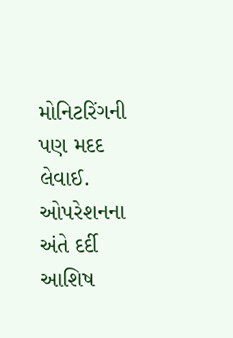મોનિટરિંગની પણ મદદ લેવાઈ. ઓપરેશનના અંતે દર્દી આશિષ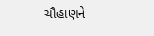ચૌહાણને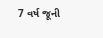7 વર્ષ જૂની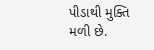પીડાથી મુક્તિ મળી છે.